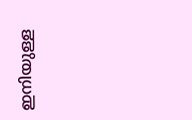ഇനിയുള്ള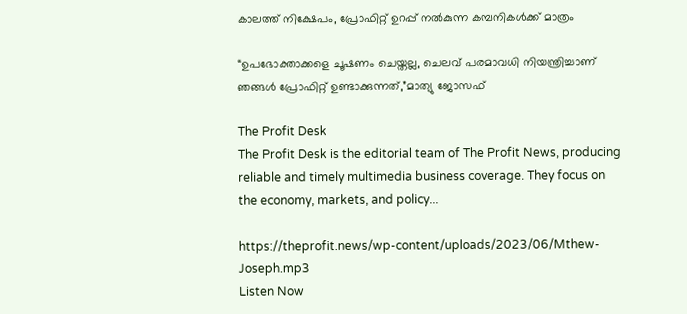കാലത്ത് നിക്ഷേപം, പ്രോഫിറ്റ് ഉറപ്പ് നല്‍കുന്ന കമ്പനികള്‍ക്ക് മാത്രം

“ഉപഭോക്താക്കളെ ചൂഷണം ചെയ്തല്ല, ചെലവ് പരമാവധി നിയന്ത്രിച്ചാണ് ഞങ്ങള്‍ പ്രോഫിറ്റ് ഉണ്ടാക്കുന്നത്,”മാത്യു ജോസഫ്

The Profit Desk
The Profit Desk is the editorial team of The Profit News, producing reliable and timely multimedia business coverage. They focus on the economy, markets, and policy...

https://theprofit.news/wp-content/uploads/2023/06/Mthew-Joseph.mp3
Listen Now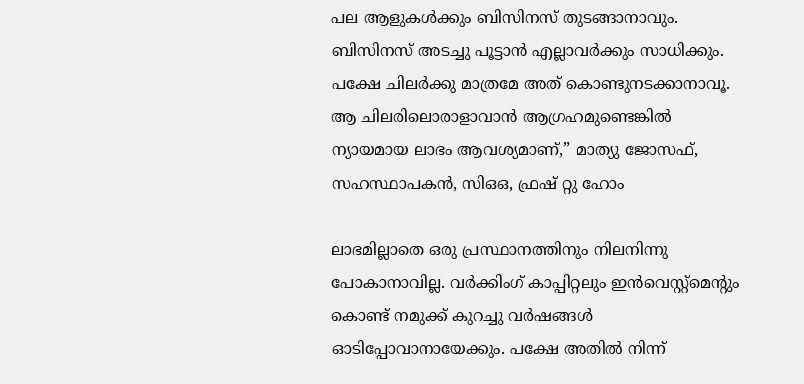പല ആളുകള്‍ക്കും ബിസിനസ് തുടങ്ങാനാവും. ബിസിനസ് അടച്ചു പൂട്ടാന്‍ എല്ലാവര്‍ക്കും സാധിക്കും. പക്ഷേ ചിലര്‍ക്കു മാത്രമേ അത് കൊണ്ടുനടക്കാനാവൂ. ആ ചിലരിലൊരാളാവാന്‍ ആഗ്രഹമുണ്ടെങ്കില്‍ ന്യായമായ ലാഭം ആവശ്യമാണ്,” മാത്യു ജോസഫ്, സഹസ്ഥാപകന്‍, സിഒഒ, ഫ്രഷ് റ്റു ഹോം

ലാഭമില്ലാതെ ഒരു പ്രസ്ഥാനത്തിനും നിലനിന്നു പോകാനാവില്ല. വര്‍ക്കിംഗ് കാപ്പിറ്റലും ഇന്‍വെസ്റ്റ്മെന്റും കൊണ്ട് നമുക്ക് കുറച്ചു വര്‍ഷങ്ങള്‍ ഓടിപ്പോവാനായേക്കും. പക്ഷേ അതില്‍ നിന്ന്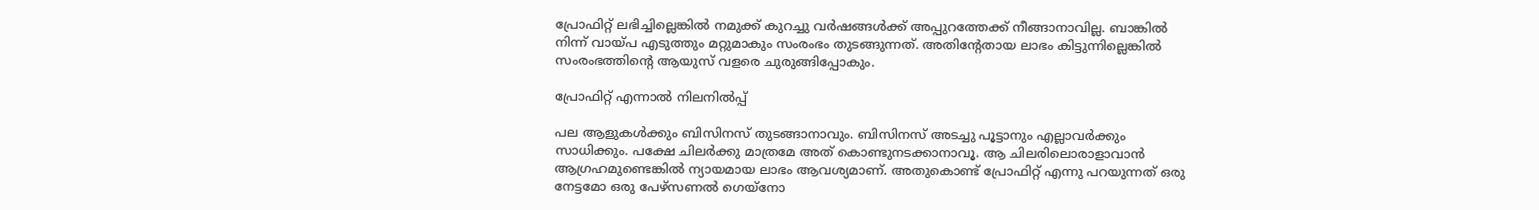പ്രോഫിറ്റ് ലഭിച്ചില്ലെങ്കില്‍ നമുക്ക് കുറച്ചു വര്‍ഷങ്ങള്‍ക്ക് അപ്പുറത്തേക്ക് നീങ്ങാനാവില്ല. ബാങ്കില്‍ നിന്ന് വായ്പ എടുത്തും മറ്റുമാകും സംരംഭം തുടങ്ങുന്നത്. അതിന്റേതായ ലാഭം കിട്ടുന്നില്ലെങ്കില്‍ സംരംഭത്തിന്റെ ആയുസ് വളരെ ചുരുങ്ങിപ്പോകും.

പ്രോഫിറ്റ് എന്നാല്‍ നിലനില്‍പ്പ്

പല ആളുകള്‍ക്കും ബിസിനസ് തുടങ്ങാനാവും. ബിസിനസ് അടച്ചു പൂട്ടാനും എല്ലാവര്‍ക്കും സാധിക്കും. പക്ഷേ ചിലര്‍ക്കു മാത്രമേ അത് കൊണ്ടുനടക്കാനാവൂ. ആ ചിലരിലൊരാളാവാന്‍ ആഗ്രഹമുണ്ടെങ്കില്‍ ന്യായമായ ലാഭം ആവശ്യമാണ്. അതുകൊണ്ട് പ്രോഫിറ്റ് എന്നു പറയുന്നത് ഒരു നേട്ടമോ ഒരു പേഴ്സണല്‍ ഗെയ്നോ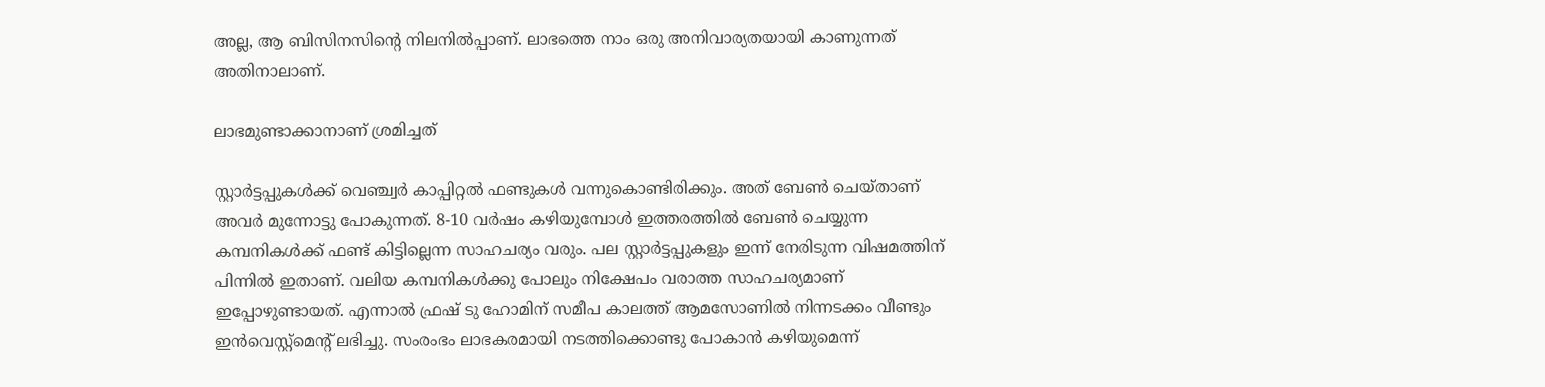അല്ല, ആ ബിസിനസിന്റെ നിലനില്‍പ്പാണ്. ലാഭത്തെ നാം ഒരു അനിവാര്യതയായി കാണുന്നത് അതിനാലാണ്.

ലാഭമുണ്ടാക്കാനാണ് ശ്രമിച്ചത്

സ്റ്റാര്‍ട്ടപ്പുകള്‍ക്ക് വെഞ്ച്വര്‍ കാപ്പിറ്റല്‍ ഫണ്ടുകള്‍ വന്നുകൊണ്ടിരിക്കും. അത് ബേണ്‍ ചെയ്താണ് അവര്‍ മുന്നോട്ടു പോകുന്നത്. 8-10 വര്‍ഷം കഴിയുമ്പോള്‍ ഇത്തരത്തില്‍ ബേണ്‍ ചെയ്യുന്ന കമ്പനികള്‍ക്ക് ഫണ്ട് കിട്ടില്ലെന്ന സാഹചര്യം വരും. പല സ്റ്റാര്‍ട്ടപ്പുകളും ഇന്ന് നേരിടുന്ന വിഷമത്തിന് പിന്നില്‍ ഇതാണ്. വലിയ കമ്പനികള്‍ക്കു പോലും നിക്ഷേപം വരാത്ത സാഹചര്യമാണ് ഇപ്പോഴുണ്ടായത്. എന്നാല്‍ ഫ്രഷ് ടു ഹോമിന് സമീപ കാലത്ത് ആമസോണില്‍ നിന്നടക്കം വീണ്ടും ഇന്‍വെസ്റ്റ്മെന്റ് ലഭിച്ചു. സംരംഭം ലാഭകരമായി നടത്തിക്കൊണ്ടു പോകാന്‍ കഴിയുമെന്ന്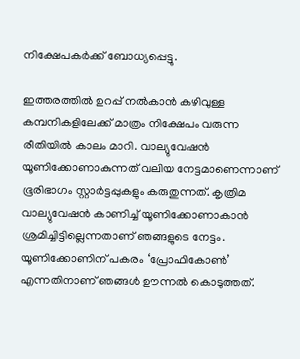നിക്ഷേപകര്‍ക്ക് ബോധ്യപ്പെട്ടു.

ഇത്തരത്തില്‍ ഉറപ്പ് നല്‍കാന്‍ കഴിവുള്ള കമ്പനികളിലേക്ക് മാത്രം നിക്ഷേപം വരുന്ന രീതിയില്‍ കാലം മാറി. വാല്യുവേഷന്‍ യൂണിക്കോണാകുന്നത് വലിയ നേട്ടമാണെന്നാണ് ഭൂരിഭാഗം സ്റ്റാര്‍ട്ടപ്പുകളും കരുതുന്നത്. കൃത്രിമ വാല്യുവേഷന്‍ കാണിച്ച് യൂണിക്കോണാകാന്‍ ശ്രമിച്ചിട്ടില്ലെന്നതാണ് ഞങ്ങളുടെ നേട്ടം. യൂണിക്കോണിന് പകരം ‘പ്രോഫികോണ്‍’ എന്നതിനാണ് ഞങ്ങള്‍ ഊന്നല്‍ കൊടുത്തത്.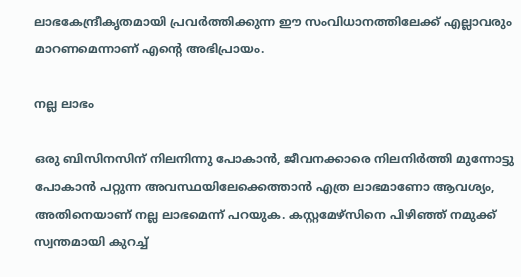ലാഭകേന്ദ്രീകൃതമായി പ്രവര്‍ത്തിക്കുന്ന ഈ സംവിധാനത്തിലേക്ക് എല്ലാവരും മാറണമെന്നാണ് എന്റെ അഭിപ്രായം.

നല്ല ലാഭം

ഒരു ബിസിനസിന് നിലനിന്നു പോകാന്‍, ജീവനക്കാരെ നിലനിര്‍ത്തി മുന്നോട്ടു പോകാന്‍ പറ്റുന്ന അവസ്ഥയിലേക്കെത്താന്‍ എത്ര ലാഭമാണോ ആവശ്യം, അതിനെയാണ് നല്ല ലാഭമെന്ന് പറയുക. കസ്റ്റമേഴ്സിനെ പിഴിഞ്ഞ് നമുക്ക് സ്വന്തമായി കുറച്ച്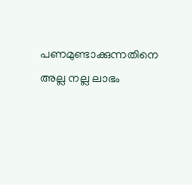പണമുണ്ടാക്കുന്നതിനെ അല്ല നല്ല ലാഭം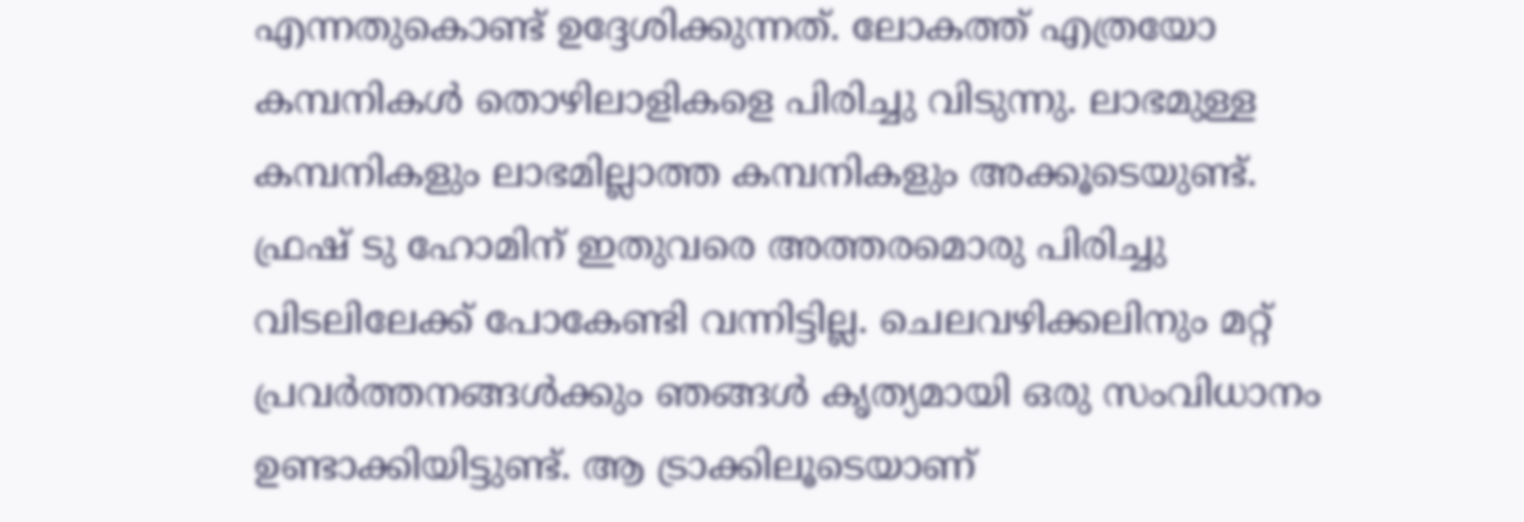എന്നതുകൊണ്ട് ഉദ്ദേശിക്കുന്നത്. ലോകത്ത് എത്രയോ കമ്പനികള്‍ തൊഴിലാളികളെ പിരിച്ചു വിടുന്നു. ലാഭമുള്ള കമ്പനികളും ലാഭമില്ലാത്ത കമ്പനികളും അക്കൂടെയുണ്ട്. ഫ്രഷ് ടു ഹോമിന് ഇതുവരെ അത്തരമൊരു പിരിച്ചു വിടലിലേക്ക് പോകേണ്ടി വന്നിട്ടില്ല. ചെലവഴിക്കലിനും മറ്റ് പ്രവര്‍ത്തനങ്ങള്‍ക്കും ഞങ്ങള്‍ കൃത്യമായി ഒരു സംവിധാനം ഉണ്ടാക്കിയിട്ടുണ്ട്. ആ ട്രാക്കിലൂടെയാണ്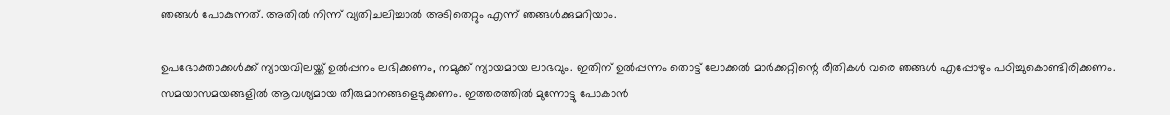ഞങ്ങള്‍ പോകുന്നത്. അതില്‍ നിന്ന് വ്യതിചലിച്ചാല്‍ അടിതെറ്റും എന്ന് ഞങ്ങള്‍ക്കുമറിയാം.

ഉപഭോക്താക്കള്‍ക്ക് ന്യായവിലയ്ക്ക് ഉല്‍പ്പനം ലഭിക്കണം, നമുക്ക് ന്യായമായ ലാഭവും. ഇതിന് ഉല്‍പ്പന്നം തൊട്ട് ലോക്കല്‍ മാര്‍ക്കറ്റിന്റെ രീതികള്‍ വരെ ഞങ്ങള്‍ എപ്പോഴും പഠിച്ചുകൊണ്ടിരിക്കണം. സമയാസമയങ്ങളില്‍ ആവശ്യമായ തീരുമാനങ്ങളെടുക്കണം. ഇത്തരത്തില്‍ മുന്നോട്ടു പോകാന്‍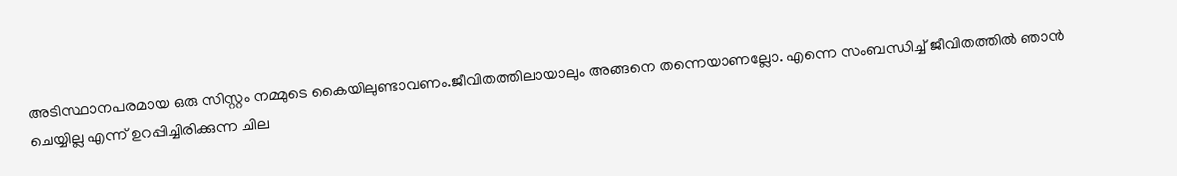അടിസ്ഥാനപരമായ ഒരു സിസ്റ്റം നമ്മുടെ കൈയിലുണ്ടാവണം.ജീവിതത്തിലായാലും അങ്ങനെ തന്നെയാണല്ലോ. എന്നെ സംബന്ധിച്ച് ജീവിതത്തില്‍ ഞാന്‍ ചെയ്യില്ല എന്ന് ഉറപ്പിച്ചിരിക്കുന്ന ചില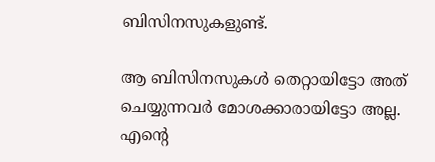ബിസിനസുകളുണ്ട്.

ആ ബിസിനസുകള്‍ തെറ്റായിട്ടോ അത് ചെയ്യുന്നവര്‍ മോശക്കാരായിട്ടോ അല്ല. എന്റെ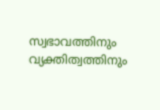സ്വഭാവത്തിനും വ്യക്തിത്വത്തിനും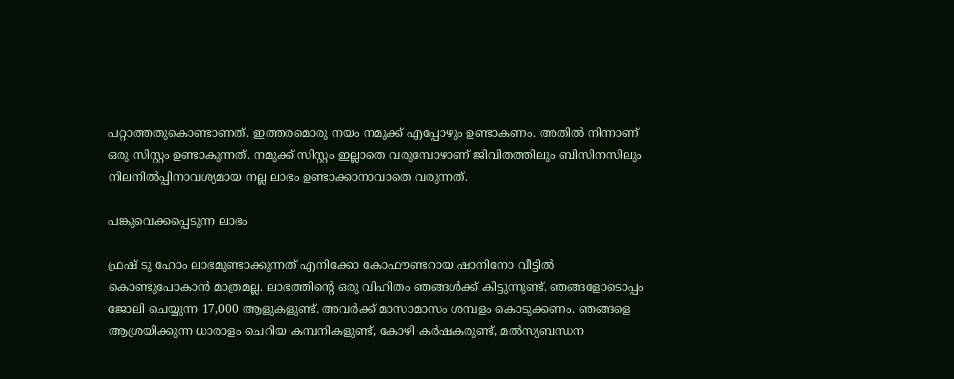പറ്റാത്തതുകൊണ്ടാണത്. ഇത്തരമൊരു നയം നമുക്ക് എപ്പോഴും ഉണ്ടാകണം. അതില്‍ നിന്നാണ് ഒരു സിസ്റ്റം ഉണ്ടാകുന്നത്. നമുക്ക് സിസ്റ്റം ഇല്ലാതെ വരുമ്പോഴാണ് ജിവിതത്തിലും ബിസിനസിലും നിലനില്‍പ്പിനാവശ്യമായ നല്ല ലാഭം ഉണ്ടാക്കാനാവാതെ വരുന്നത്.

പങ്കുവെക്കപ്പെടുന്ന ലാഭം

ഫ്രഷ് ടു ഹോം ലാഭമുണ്ടാക്കുന്നത് എനിക്കോ കോഫൗണ്ടറായ ഷാനിനോ വീട്ടില്‍ കൊണ്ടുപോകാന്‍ മാത്രമല്ല. ലാഭത്തിന്റെ ഒരു വിഹിതം ഞങ്ങള്‍ക്ക് കിട്ടുന്നുണ്ട്. ഞങ്ങളോടൊപ്പം ജോലി ചെയ്യുന്ന 17,000 ആളുകളുണ്ട്. അവര്‍ക്ക് മാസാമാസം ശമ്പളം കൊടുക്കണം. ഞങ്ങളെ ആശ്രയിക്കുന്ന ധാരാളം ചെറിയ കമ്പനികളുണ്ട്, കോഴി കര്‍ഷകരുണ്ട്, മല്‍സ്യബന്ധന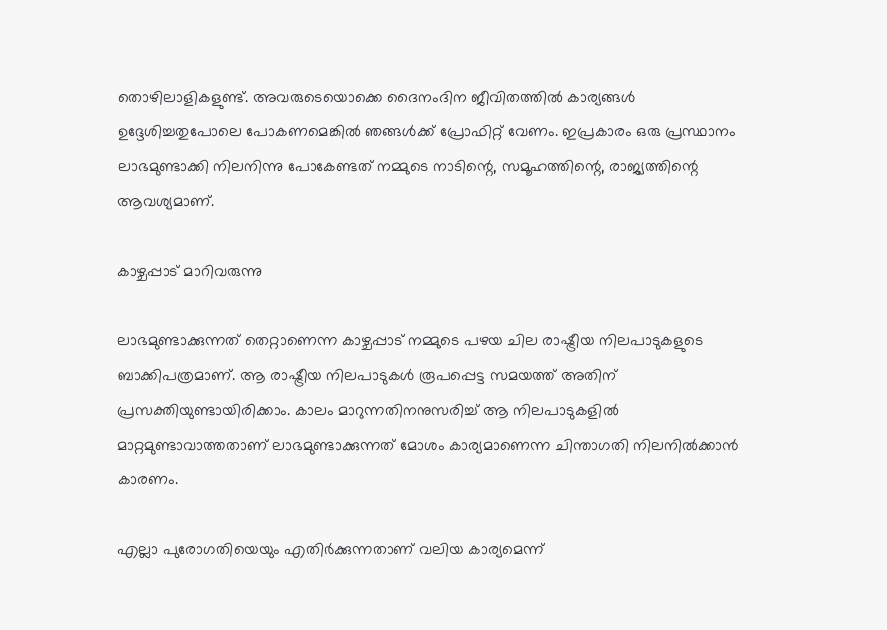തൊഴിലാളികളുണ്ട്. അവരുടെയൊക്കെ ദൈനംദിന ജീവിതത്തില്‍ കാര്യങ്ങള്‍ ഉദ്ദേശിച്ചതുപോലെ പോകണമെങ്കില്‍ ഞങ്ങള്‍ക്ക് പ്രോഫിറ്റ് വേണം. ഇപ്രകാരം ഒരു പ്രസ്ഥാനം ലാഭമുണ്ടാക്കി നിലനിന്നു പോകേണ്ടത് നമ്മുടെ നാടിന്റെ, സമൂഹത്തിന്റെ, രാജ്യത്തിന്റെ ആവശ്യമാണ്.

കാഴ്ചപ്പാട് മാറിവരുന്നു

ലാഭമുണ്ടാക്കുന്നത് തെറ്റാണെന്ന കാഴ്ചപ്പാട് നമ്മുടെ പഴയ ചില രാഷ്ട്രീയ നിലപാടുകളുടെ ബാക്കിപത്രമാണ്. ആ രാഷ്ട്രീയ നിലപാടുകള്‍ രൂപപ്പെട്ട സമയത്ത് അതിന് പ്രസക്തിയുണ്ടായിരിക്കാം. കാലം മാറുന്നതിനനുസരിച്ച് ആ നിലപാടുകളില്‍ മാറ്റമുണ്ടാവാത്തതാണ് ലാഭമുണ്ടാക്കുന്നത് മോശം കാര്യമാണെന്ന ചിന്താഗതി നിലനില്‍ക്കാന്‍ കാരണം.

എല്ലാ പുരോഗതിയെയും എതിര്‍ക്കുന്നതാണ് വലിയ കാര്യമെന്ന്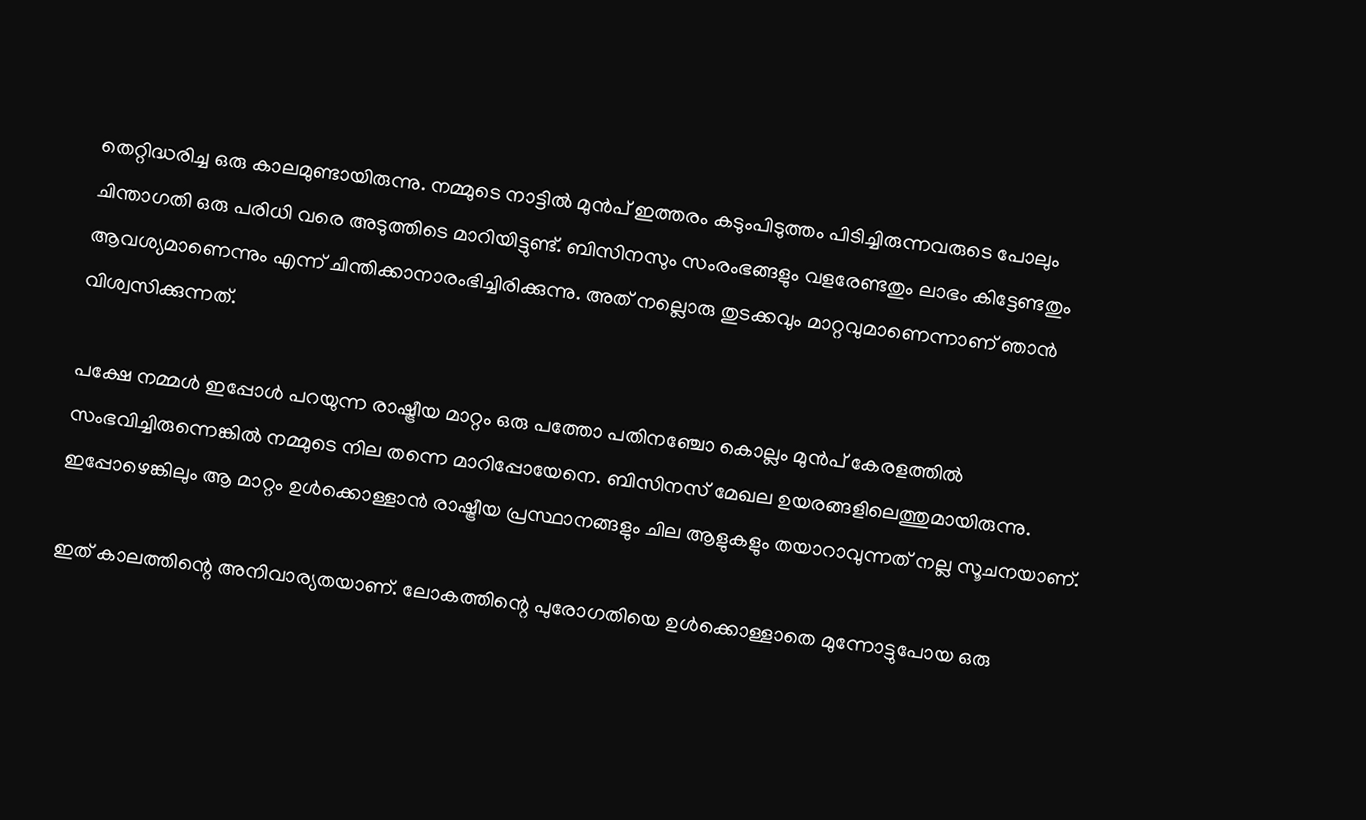തെറ്റിദ്ധരിച്ച ഒരു കാലമുണ്ടായിരുന്നു. നമ്മുടെ നാട്ടില്‍ മുന്‍പ് ഇത്തരം കടുംപിടുത്തം പിടിച്ചിരുന്നവരുടെ പോലും ചിന്താഗതി ഒരു പരിധി വരെ അടുത്തിടെ മാറിയിട്ടുണ്ട്. ബിസിനസും സംരംഭങ്ങളും വളരേണ്ടതും ലാഭം കിട്ടേണ്ടതും ആവശ്യമാണെന്നും എന്ന് ചിന്തിക്കാനാരംഭിച്ചിരിക്കുന്നു. അത് നല്ലൊരു തുടക്കവും മാറ്റവുമാണെന്നാണ് ഞാന്‍ വിശ്വസിക്കുന്നത്.

പക്ഷേ നമ്മള്‍ ഇപ്പോള്‍ പറയുന്ന രാഷ്ട്രീയ മാറ്റം ഒരു പത്തോ പതിനഞ്ചോ കൊല്ലം മുന്‍പ് കേരളത്തില്‍ സംഭവിച്ചിരുന്നെങ്കില്‍ നമ്മുടെ നില തന്നെ മാറിപ്പോയേനെ. ബിസിനസ് മേഖല ഉയരങ്ങളിലെത്തുമായിരുന്നു. ഇപ്പോഴെങ്കിലും ആ മാറ്റം ഉള്‍ക്കൊള്ളാന്‍ രാഷ്ട്രീയ പ്രസ്ഥാനങ്ങളും ചില ആളുകളും തയാറാവുന്നത് നല്ല സൂചനയാണ്.

ഇത് കാലത്തിന്റെ അനിവാര്യതയാണ്. ലോകത്തിന്റെ പുരോഗതിയെ ഉള്‍ക്കൊള്ളാതെ മുന്നോട്ടുപോയ ഒരു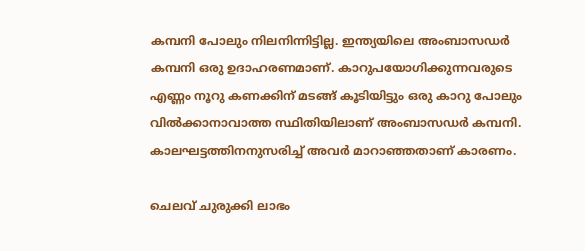കമ്പനി പോലും നിലനിന്നിട്ടില്ല. ഇന്ത്യയിലെ അംബാസഡര്‍ കമ്പനി ഒരു ഉദാഹരണമാണ്. കാറുപയോഗിക്കുന്നവരുടെ എണ്ണം നൂറു കണക്കിന് മടങ്ങ് കൂടിയിട്ടും ഒരു കാറു പോലും വില്‍ക്കാനാവാത്ത സ്ഥിതിയിലാണ് അംബാസഡര്‍ കമ്പനി. കാലഘട്ടത്തിനനുസരിച്ച് അവര്‍ മാറാഞ്ഞതാണ് കാരണം.

ചെലവ് ചുരുക്കി ലാഭം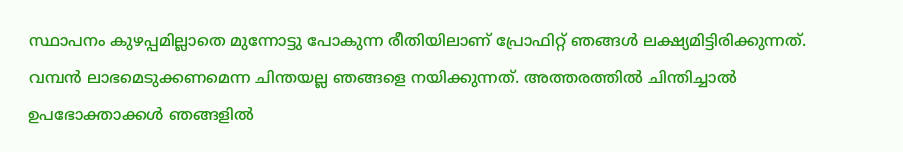സ്ഥാപനം കുഴപ്പമില്ലാതെ മുന്നോട്ടു പോകുന്ന രീതിയിലാണ് പ്രോഫിറ്റ് ഞങ്ങള്‍ ലക്ഷ്യമിട്ടിരിക്കുന്നത്. വമ്പന്‍ ലാഭമെടുക്കണമെന്ന ചിന്തയല്ല ഞങ്ങളെ നയിക്കുന്നത്. അത്തരത്തില്‍ ചിന്തിച്ചാല്‍ ഉപഭോക്താക്കള്‍ ഞങ്ങളില്‍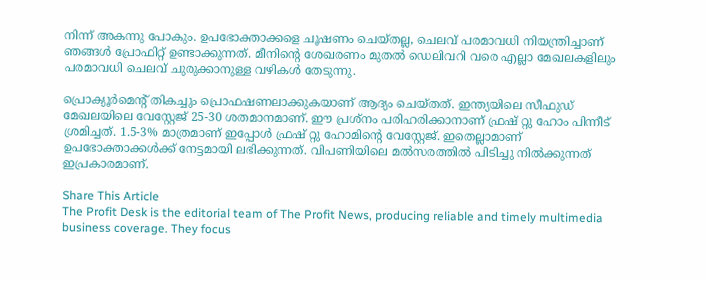നിന്ന് അകന്നു പോകും. ഉപഭോക്താക്കളെ ചൂഷണം ചെയ്തല്ല, ചെലവ് പരമാവധി നിയന്ത്രിച്ചാണ് ഞങ്ങള്‍ പ്രോഫിറ്റ് ഉണ്ടാക്കുന്നത്. മീനിന്റെ ശേഖരണം മുതല്‍ ഡെലിവറി വരെ എല്ലാ മേഖലകളിലും പരമാവധി ചെലവ് ചുരുക്കാനുള്ള വഴികള്‍ തേടുന്നു.

പ്രൊക്യൂര്‍മെന്റ് തികച്ചും പ്രൊഫഷണലാക്കുകയാണ് ആദ്യം ചെയ്തത്. ഇന്ത്യയിലെ സീഫുഡ് മേഖലയിലെ വേസ്റ്റേജ് 25-30 ശതമാനമാണ്. ഈ പ്രശ്നം പരിഹരിക്കാനാണ് ഫ്രഷ് റ്റു ഹോം പിന്നീട് ശ്രമിച്ചത്. 1.5-3% മാത്രമാണ് ഇപ്പോള്‍ ഫ്രഷ് റ്റു ഹോമിന്റെ വേസ്റ്റേജ്. ഇതെല്ലാമാണ് ഉപഭോക്താക്കള്‍ക്ക് നേട്ടമായി ലഭിക്കുന്നത്. വിപണിയിലെ മല്‍സരത്തില്‍ പിടിച്ചു നില്‍ക്കുന്നത് ഇപ്രകാരമാണ്.

Share This Article
The Profit Desk is the editorial team of The Profit News, producing reliable and timely multimedia business coverage. They focus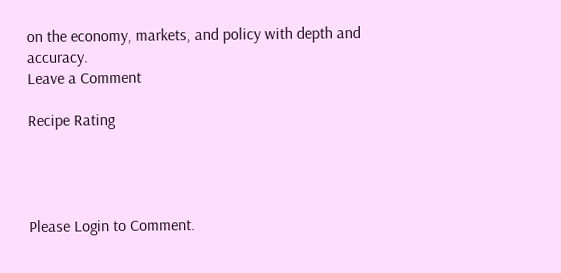on the economy, markets, and policy with depth and accuracy.
Leave a Comment

Recipe Rating




Please Login to Comment.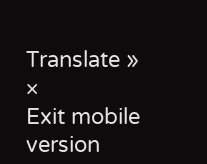Translate »
×
Exit mobile version